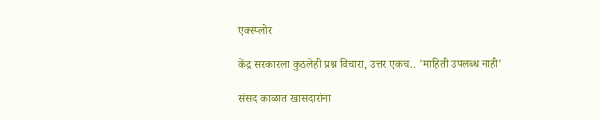एक्स्प्लोर

केंद्र सरकारला कुठलेही प्रश्न विचारा, उत्तर एकच.. 'माहिती उपलब्ध नाही'

संसद काळात खासदारांना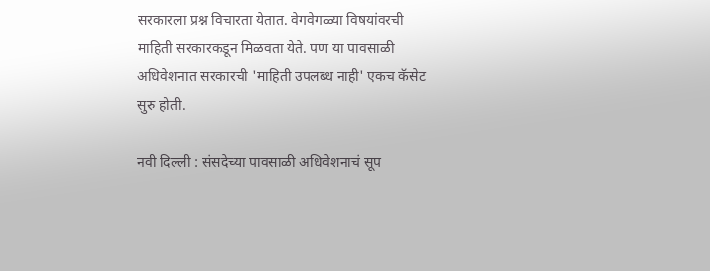सरकारला प्रश्न विचारता येतात. वेगवेगळ्या विषयांवरची माहिती सरकारकडून मिळवता येते. पण या पावसाळी अधिवेशनात सरकारची 'माहिती उपलब्ध नाही' एकच कॅसेट सुरु होती.

नवी दिल्ली : संसदेच्या पावसाळी अधिवेशनाचं सूप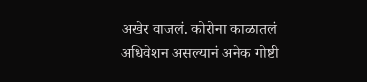अखेर वाजलं. कोरोना काळातलं अधिवेशन असल्यानं अनेक गोष्टी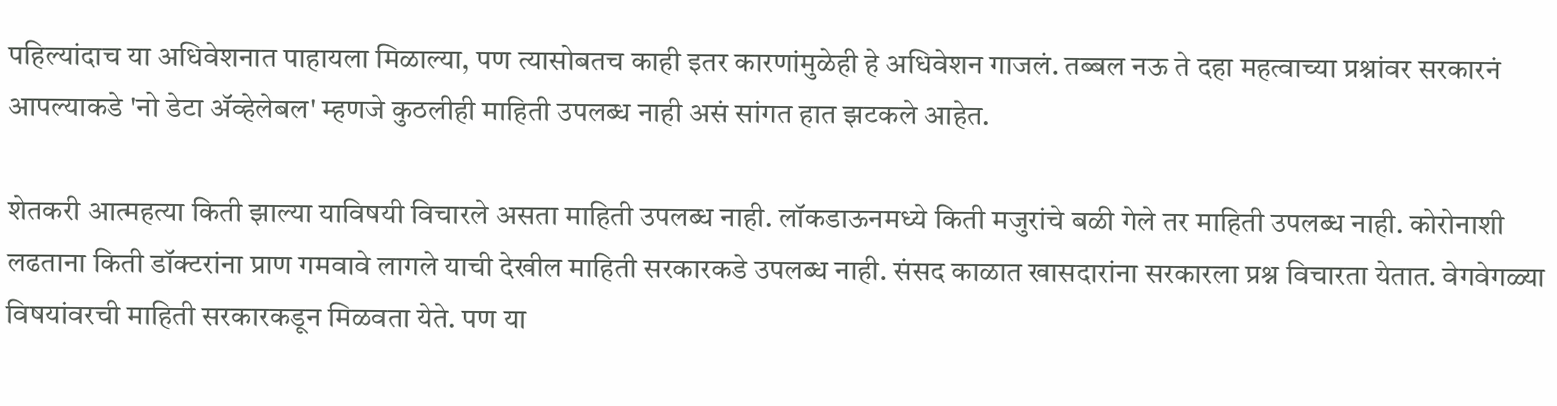पहिल्यांदाच या अधिवेशनात पाहायला मिळाल्या, पण त्यासोबतच काही इतर कारणांमुळेही हे अधिवेशन गाजलं. तब्बल नऊ ते दहा महत्वाच्या प्रश्नांवर सरकारनं आपल्याकडे 'नो डेटा ॲव्हेलेबल' म्हणजे कुठलीही माहिती उपलब्ध नाही असं सांगत हात झटकले आहेत.

शेतकरी आत्महत्या किती झाल्या याविषयी विचारले असता माहिती उपलब्ध नाही. लॉकडाऊनमध्ये किती मजुरांचे बळी गेले तर माहिती उपलब्ध नाही. कोरोनाशी लढताना किती डॉक्टरांना प्राण गमवावे लागले याची देखील माहिती सरकारकडे उपलब्ध नाही. संसद काळात खासदारांना सरकारला प्रश्न विचारता येतात. वेगवेगळ्या विषयांवरची माहिती सरकारकडून मिळवता येते. पण या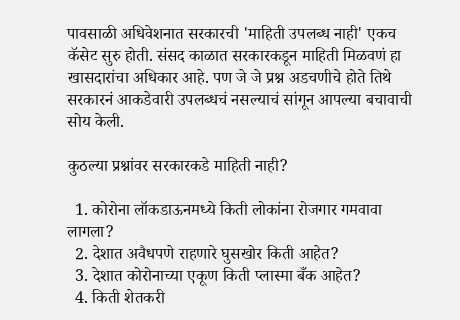पावसाळी अधिवेशनात सरकारची 'माहिती उपलब्ध नाही' एकच कॅसेट सुरु होती. संसद काळात सरकारकडून माहिती मिळवणं हा खासदारांचा अधिकार आहे. पण जे जे प्रश्न अडचणीचे होते तिथे सरकारनं आकडेवारी उपलब्धचं नसल्याचं सांगून आपल्या बचावाची सोय केली.

कुठल्या प्रश्नांवर सरकारकडे माहिती नाही?

  1. कोरोना लॉकडाऊनमध्ये किती लोकांना रोजगार गमवावा लागला?
  2. देशात अवैधपणे राहणारे घुसखोर किती आहेत?
  3. देशात कोरोनाच्या एकूण किती प्लास्मा बँक आहेत?
  4. किती शेतकरी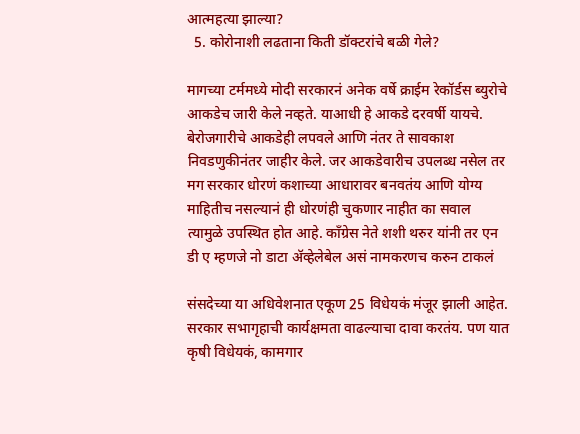आत्महत्या झाल्या?
  5. कोरोनाशी लढताना किती डॉक्टरांचे बळी गेले?

मागच्या टर्ममध्ये मोदी सरकारनं अनेक वर्षे क्राईम रेकॉर्डस ब्युरोचे आकडेच जारी केले नव्हते. याआधी हे आकडे दरवर्षी यायचे. बेरोजगारीचे आकडेही लपवले आणि नंतर ते सावकाश निवडणुकीनंतर जाहीर केले. जर आकडेवारीच उपलब्ध नसेल तर मग सरकार धोरणं कशाच्या आधारावर बनवतंय आणि योग्य माहितीच नसल्यानं ही धोरणंही चुकणार नाहीत का सवाल त्यामुळे उपस्थित होत आहे. काँग्रेस नेते शशी थरुर यांनी तर एन डी ए म्हणजे नो डाटा ॲव्हेलेबेल असं नामकरणच करुन टाकलं

संसदेच्या या अधिवेशनात एकूण 25 विधेयकं मंजूर झाली आहेत. सरकार सभागृहाची कार्यक्षमता वाढल्याचा दावा करतंय. पण यात कृषी विधेयकं, कामगार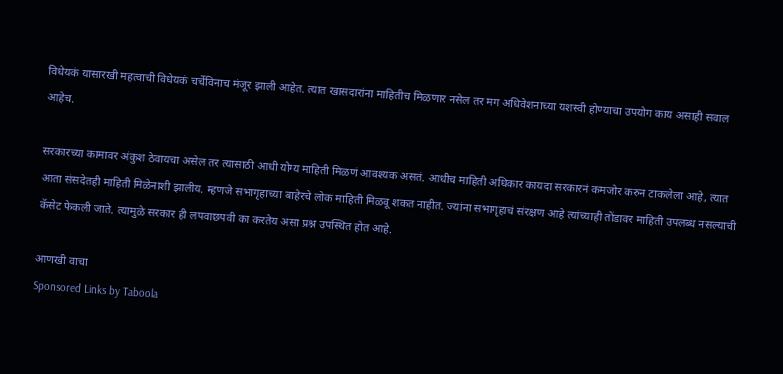विधेयकं यासारखी महत्वाची विधेयकं चर्चेविनाच मंजूर झाली आहेत. त्यात खासदारांना माहितीच मिळणार नसेल तर मग अधिवेशनाच्या यशस्वी होण्याचा उपयोग काय असाही सवाल आहेच.

सरकारच्या कामावर अंकुश ठेवायचा असेल तर त्यासाठी आधी योग्य माहिती मिळणं आवश्यक असतं. आधीच माहिती अधिकार कायदा सरकारनं कमजोर करुन टाकलेला आहे, त्यात आता संसदेतही माहिती मिळेनाशी झालीय. म्हणजे सभागृहाच्या बाहेरचे लोक माहिती मिळवू शकत नाहीत. ज्यांना सभागृहाचं संरक्षण आहे त्यांच्याही तोंडावर माहिती उपलब्ध नसल्याची कॅसेट फेकली जाते. त्यामुळे सरकार ही लपवाछपवी का करतेय असा प्रश्न उपस्थित होत आहे.

आणखी वाचा
Sponsored Links by Taboola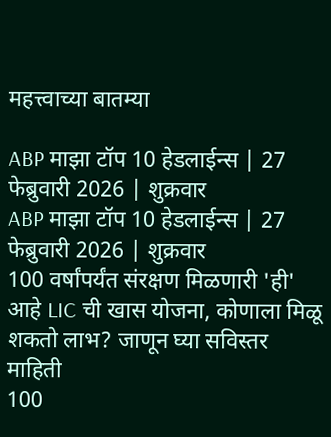महत्त्वाच्या बातम्या

ABP माझा टॉप 10 हेडलाईन्स | 27 फेब्रुवारी 2026 | शुक्रवार
ABP माझा टॉप 10 हेडलाईन्स | 27 फेब्रुवारी 2026 | शुक्रवार
100 वर्षांपर्यंत संरक्षण मिळणारी 'ही' आहे LIC ची खास योजना, कोणाला मिळू शकतो लाभ? जाणून घ्या सविस्तर माहिती
100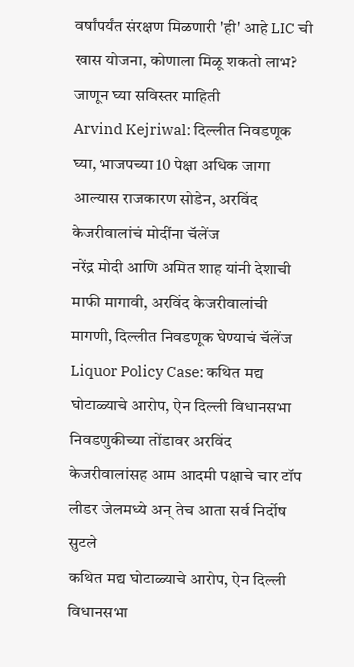वर्षांपर्यंत संरक्षण मिळणारी 'ही' आहे LIC ची खास योजना, कोणाला मिळू शकतो लाभ? जाणून घ्या सविस्तर माहिती
Arvind Kejriwal: दिल्लीत निवडणूक घ्या, भाजपच्या 10 पेक्षा अधिक जागा आल्यास राजकारण सोडेन, अरविंद केजरीवालांचं मोदींना चॅलेंज
नरेंद्र मोदी आणि अमित शाह यांनी देशाची माफी मागावी, अरविंद केजरीवालांची मागणी, दिल्लीत निवडणूक घेण्याचं चॅलेंज
Liquor Policy Case: कथित मद्य घोटाळ्याचे आरोप, ऐन दिल्ली विधानसभा निवडणुकीच्या तोंडावर अरविंद केजरीवालांसह आम आदमी पक्षाचे चार टॉप लीडर जेलमध्ये अन् तेच आता सर्व निर्दोष सुटले
कथित मद्य घोटाळ्याचे आरोप, ऐन दिल्ली विधानसभा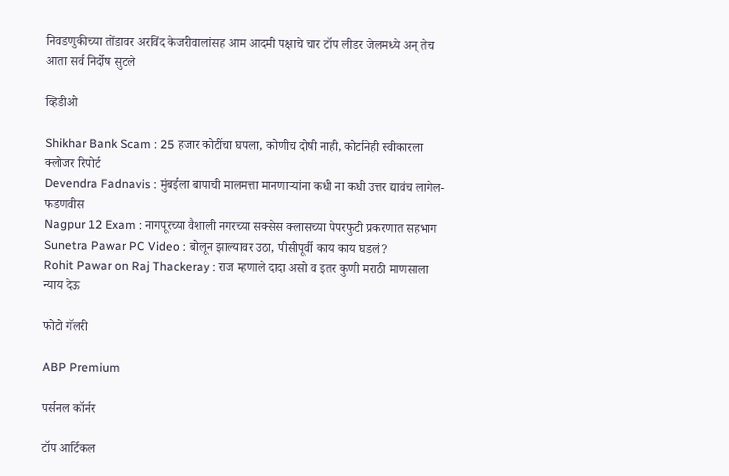निवडणुकीच्या तोंडावर अरविंद केजरीवालांसह आम आदमी पक्षाचे चार टॉप लीडर जेलमध्ये अन् तेच आता सर्व निर्दोष सुटले

व्हिडीओ

Shikhar Bank Scam : 25 हजार कोटींचा घपला, कोणीच दोषी नाही, कोर्टानेही स्वीकारला क्लोजर रिपोर्ट
Devendra Fadnavis : मुंबईला बापाची मालमत्ता मानणाऱ्यांना कधी ना कधी उत्तर द्यावंच लागेल- फडणवीस
Nagpur 12 Exam : नागपूरच्या वैशाली नगरच्या सक्सेस क्लासच्या पेपरफुटी प्रकरणात सहभाग
Sunetra Pawar PC Video : बोलून झाल्यावर उठा, पीसीपूर्वी काय काय घडलं?
Rohit Pawar on Raj Thackeray : राज म्हणाले दादा असो व इतर कुणी मराठी माणसाला न्याय देऊ

फोटो गॅलरी

ABP Premium

पर्सनल कॉर्नर

टॉप आर्टिकल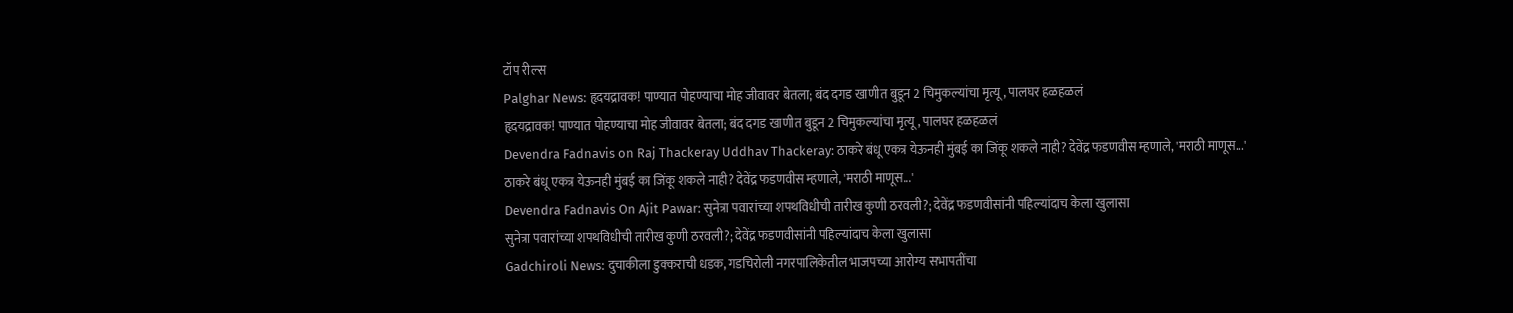टॉप रील्स
Palghar News: हृदयद्रावक! पाण्यात पोहण्याचा मोह जीवावर बेतला; बंद दगड खाणीत बुडून 2 चिमुकल्यांचा मृत्यू, पालघर हळहळलं
हृदयद्रावक! पाण्यात पोहण्याचा मोह जीवावर बेतला; बंद दगड खाणीत बुडून 2 चिमुकल्यांचा मृत्यू, पालघर हळहळलं
Devendra Fadnavis on Raj Thackeray Uddhav Thackeray: ठाकरे बंधू एकत्र येऊनही मुंबई का जिंकू शकले नाही? देवेंद्र फडणवीस म्हणाले, 'मराठी माणूस...'
ठाकरे बंधू एकत्र येऊनही मुंबई का जिंकू शकले नाही? देवेंद्र फडणवीस म्हणाले, 'मराठी माणूस...'
Devendra Fadnavis On Ajit Pawar: सुनेत्रा पवारांच्या शपथविधीची तारीख कुणी ठरवली?; देवेंद्र फडणवीसांनी पहिल्यांदाच केला खुलासा
सुनेत्रा पवारांच्या शपथविधीची तारीख कुणी ठरवली?; देवेंद्र फडणवीसांनी पहिल्यांदाच केला खुलासा
Gadchiroli News: दुचाकीला डुक्कराची धडक, गडचिरोली नगरपालिकेतील भाजपच्या आरोग्य सभापतींचा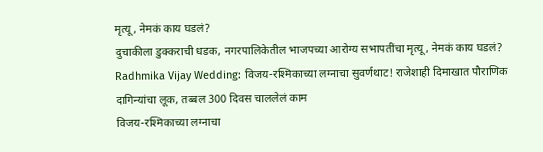मृत्यू, नेमकं काय घडलं?
दुचाकीला डुक्कराची धडक, नगरपालिकेतील भाजपच्या आरोग्य सभापतींचा मृत्यू, नेमकं काय घडलं?
Radhmika Vijay Wedding: विजय-रश्मिकाच्या लग्नाचा सुवर्णथाट! राजेशाही दिमाखात पौराणिक दागिन्यांचा लूक, तब्बल 300 दिवस चाललेलं काम
विजय-रश्मिकाच्या लग्नाचा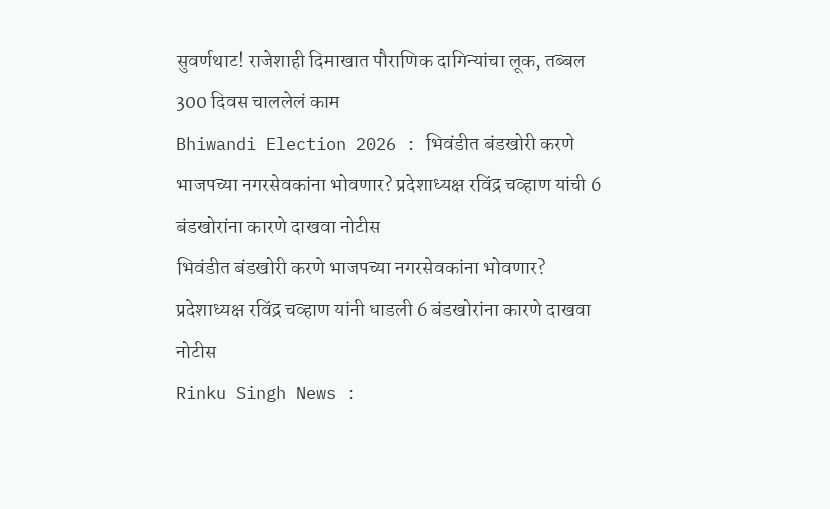सुवर्णथाट! राजेशाही दिमाखात पौराणिक दागिन्यांचा लूक, तब्बल 300 दिवस चाललेलं काम
Bhiwandi Election 2026 : भिवंडीत बंडखोरी करणे भाजपच्या नगरसेवकांना भोवणार? प्रदेशाध्यक्ष रविंद्र चव्हाण यांची 6 बंडखोरांना कारणे दाखवा नोटीस
भिवंडीत बंडखोरी करणे भाजपच्या नगरसेवकांना भोवणार? प्रदेशाध्यक्ष रविंद्र चव्हाण यांनी धाडली 6 बंडखोरांना कारणे दाखवा नोटीस
Rinku Singh News :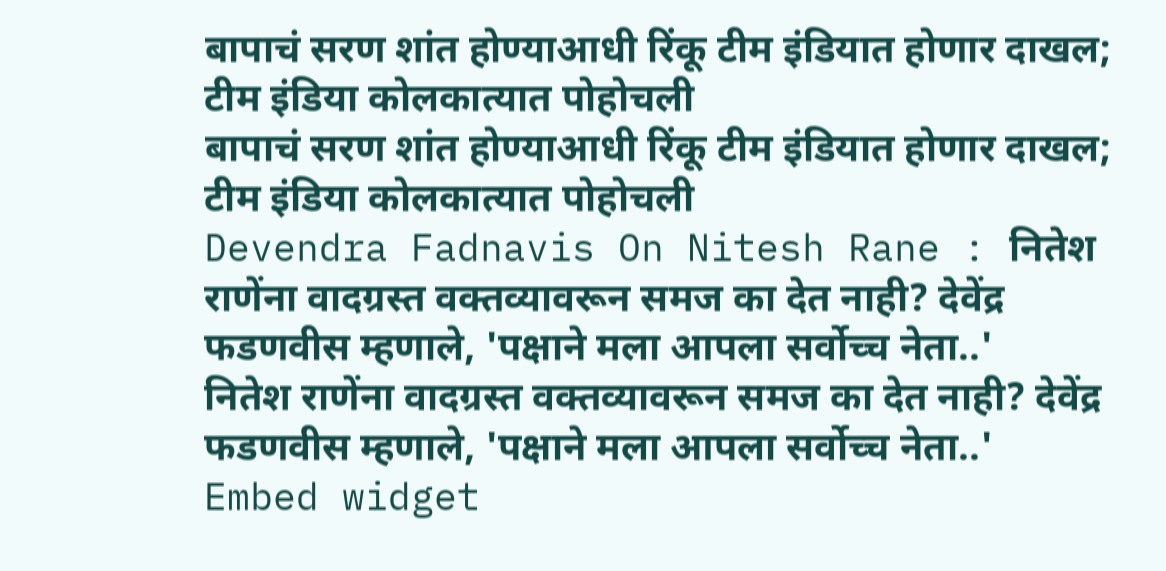बापाचं सरण शांत होण्याआधी रिंकू टीम इंडियात होणार दाखल; टीम इंडिया कोलकात्यात पोहोचली
बापाचं सरण शांत होण्याआधी रिंकू टीम इंडियात होणार दाखल; टीम इंडिया कोलकात्यात पोहोचली
Devendra Fadnavis On Nitesh Rane : नितेश राणेंना वादग्रस्त वक्तव्यावरून समज का देत नाही? देवेंद्र फडणवीस म्हणाले, 'पक्षाने मला आपला सर्वोच्च नेता..'
नितेश राणेंना वादग्रस्त वक्तव्यावरून समज का देत नाही? देवेंद्र फडणवीस म्हणाले, 'पक्षाने मला आपला सर्वोच्च नेता..'
Embed widget